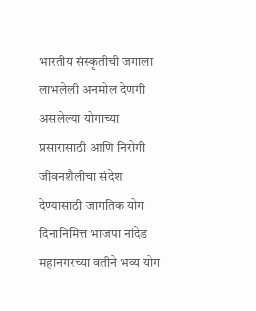भारतीय संस्कृतीची जगाला लाभलेली अनमोल देणगी असलेल्या योगाच्या प्रसारासाठी आणि निरोगी जीवनशैलीचा संदेश देण्यासाठी जागतिक योग दिनानिमित्त भाजपा नांदेड महानगरच्या वतीने भव्य योग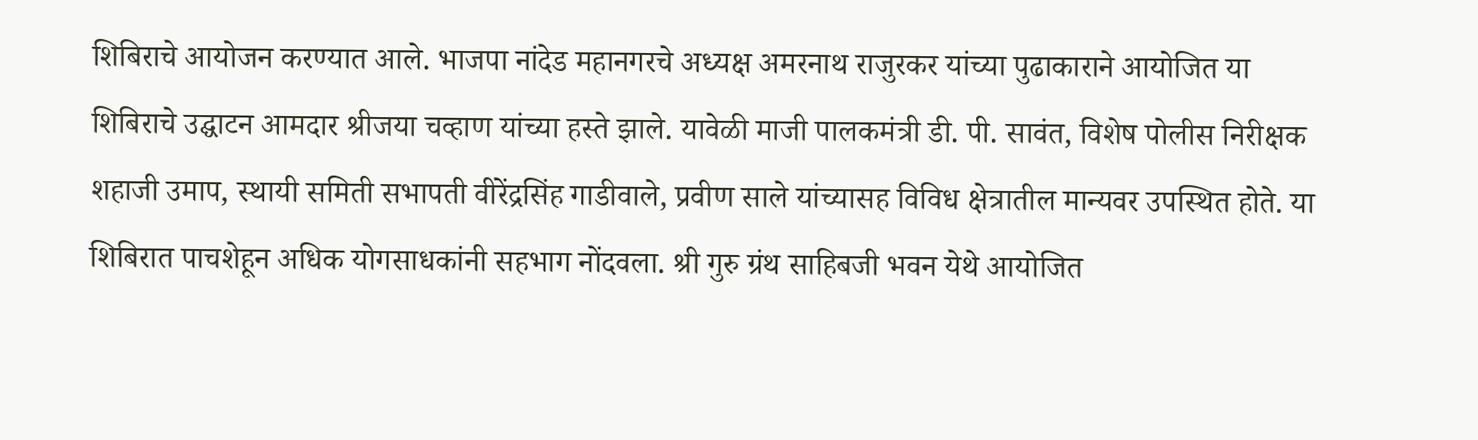शिबिराचे आयोजन करण्यात आले. भाजपा नांदेड महानगरचे अध्यक्ष अमरनाथ राजुरकर यांच्या पुढाकाराने आयोजित या शिबिराचे उद्घाटन आमदार श्रीजया चव्हाण यांच्या हस्ते झाले. यावेळी माजी पालकमंत्री डी. पी. सावंत, विशेष पोलीस निरीक्षक शहाजी उमाप, स्थायी समिती सभापती वीरेंद्रसिंह गाडीवाले, प्रवीण साले यांच्यासह विविध क्षेत्रातील मान्यवर उपस्थित होते. या शिबिरात पाचशेहून अधिक योगसाधकांनी सहभाग नोंदवला. श्री गुरु ग्रंथ साहिबजी भवन येथे आयोजित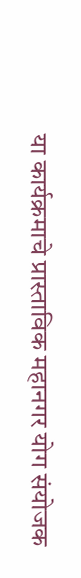या कार्यक्रमाचे प्रास्ताविक महानगर योग संयोजक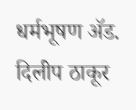धर्मभूषण ॲड. दिलीप ठाकूर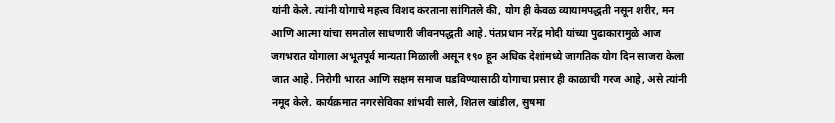यांनी केले. त्यांनी योगाचे महत्त्व विशद करताना सांगितले की, योग ही केवळ व्यायामपद्धती नसून शरीर, मन आणि आत्मा यांचा समतोल साधणारी जीवनपद्धती आहे. पंतप्रधान नरेंद्र मोदी यांच्या पुढाकारामुळे आज जगभरात योगाला अभूतपूर्व मान्यता मिळाली असून १९० हून अधिक देशांमध्ये जागतिक योग दिन साजरा केला जात आहे. निरोगी भारत आणि सक्षम समाज घडविण्यासाठी योगाचा प्रसार ही काळाची गरज आहे, असे त्यांनी नमूद केले. कार्यक्रमात नगरसेविका शांभवी साले, शितल खांडील, सुषमा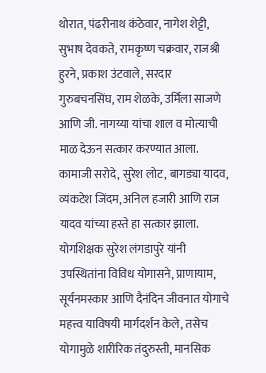थोरात, पंढरीनाथ कंठेवार, नागेश शेट्टी, सुभाष देवकते, रामकृष्ण चक्रवार, राजश्री हुरने, प्रकाश उंटवाले, सरदार गुरुबचनसिंघ, राम शेळके, उर्मिला साजणे आणि जी. नागय्या यांचा शाल व मोत्याची माळ देऊन सत्कार करण्यात आला. कामाजी सरोदे, सुरेश लोट, बागड्या यादव, व्यंकटेश जिंदम, अनिल हजारी आणि राज यादव यांच्या हस्ते हा सत्कार झाला. योगशिक्षक सुरेश लंगडापुरे यांनी उपस्थितांना विविध योगासने, प्राणायाम, सूर्यनमस्कार आणि दैनंदिन जीवनात योगाचे महत्त्व याविषयी मार्गदर्शन केले, तसेच योगामुळे शारीरिक तंदुरुस्ती, मानसिक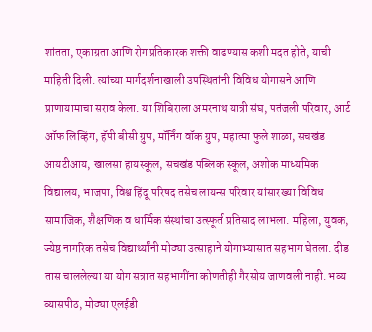शांतता, एकाग्रता आणि रोगप्रतिकारक शक्ती वाढण्यास कशी मदत होते, याची माहिती दिली. त्यांच्या मार्गदर्शनाखाली उपस्थितांनी विविध योगासने आणि प्राणायामाचा सराव केला. या शिबिराला अमरनाथ यात्री संघ, पतंजली परिवार, आर्ट ऑफ लिव्हिंग, हॅपी बीसी ग्रुप, मॉर्निंग वॉक ग्रुप, महात्मा फुले शाळा, सचखंड आयटीआय, खालसा हायस्कूल, सचखंड पब्लिक स्कूल, अशोक माध्यमिक विद्यालय, भाजपा, विश्व हिंदू परिषद तसेच लायन्स परिवार यांसारख्या विविध सामाजिक, शैक्षणिक व धार्मिक संस्थांचा उत्स्फूर्त प्रतिसाद लाभला. महिला, युवक, ज्येष्ठ नागरिक तसेच विद्यार्थ्यांनी मोठ्या उत्साहाने योगाभ्यासात सहभाग घेतला. दीड तास चाललेल्या या योग सत्रात सहभागींना कोणतीही गैरसोय जाणवली नाही. भव्य व्यासपीठ, मोठ्या एलईडी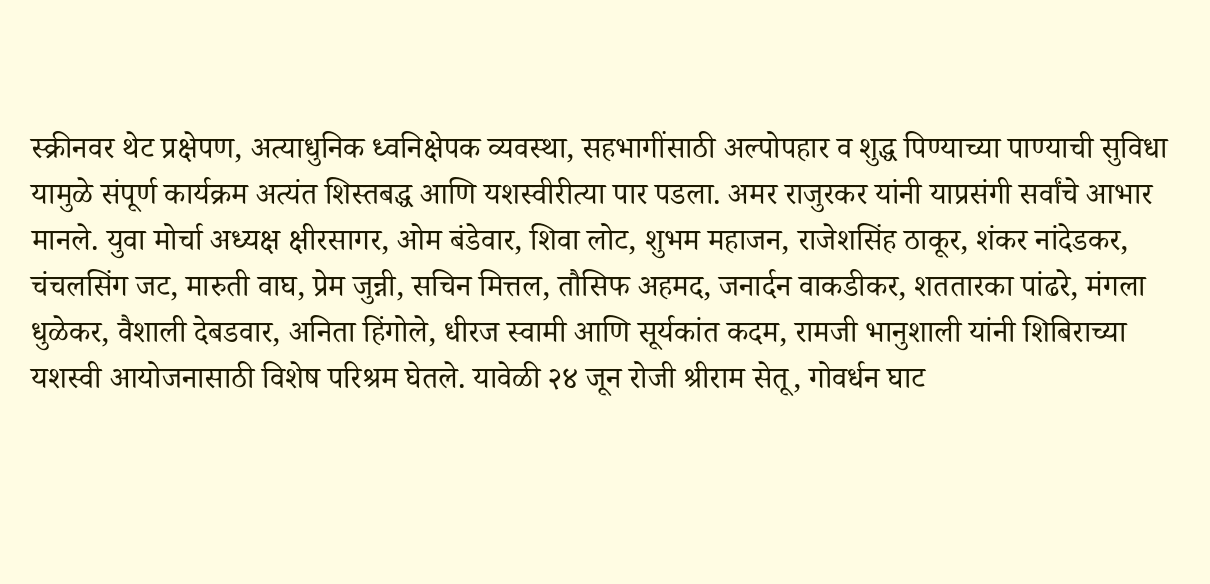स्क्रीनवर थेट प्रक्षेपण, अत्याधुनिक ध्वनिक्षेपक व्यवस्था, सहभागींसाठी अल्पोपहार व शुद्ध पिण्याच्या पाण्याची सुविधा यामुळे संपूर्ण कार्यक्रम अत्यंत शिस्तबद्ध आणि यशस्वीरीत्या पार पडला. अमर राजुरकर यांनी याप्रसंगी सर्वांचे आभार मानले. युवा मोर्चा अध्यक्ष क्षीरसागर, ओम बंडेवार, शिवा लोट, शुभम महाजन, राजेशसिंह ठाकूर, शंकर नांदेडकर, चंचलसिंग जट, मारुती वाघ, प्रेम जुन्नी, सचिन मित्तल, तौसिफ अहमद, जनार्दन वाकडीकर, शततारका पांढरे, मंगला धुळेकर, वैशाली देबडवार, अनिता हिंगोले, धीरज स्वामी आणि सूर्यकांत कदम, रामजी भानुशाली यांनी शिबिराच्या यशस्वी आयोजनासाठी विशेष परिश्रम घेतले. यावेळी २४ जून रोजी श्रीराम सेतू, गोवर्धन घाट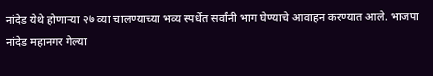नांदेड येथे होणाऱ्या २७ व्या चालण्याच्या भव्य स्पर्धेत सर्वांनी भाग घेण्याचे आवाहन करण्यात आले. भाजपा नांदेड महानगर गेल्या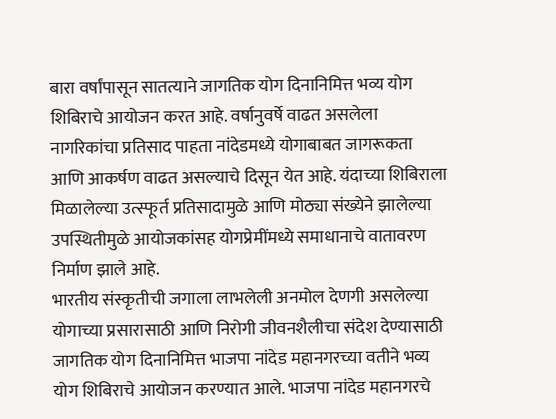बारा वर्षांपासून सातत्याने जागतिक योग दिनानिमित्त भव्य योग शिबिराचे आयोजन करत आहे. वर्षानुवर्षे वाढत असलेला नागरिकांचा प्रतिसाद पाहता नांदेडमध्ये योगाबाबत जागरूकता आणि आकर्षण वाढत असल्याचे दिसून येत आहे. यंदाच्या शिबिराला मिळालेल्या उत्स्फूर्त प्रतिसादामुळे आणि मोठ्या संख्येने झालेल्या उपस्थितीमुळे आयोजकांसह योगप्रेमींमध्ये समाधानाचे वातावरण निर्माण झाले आहे.
भारतीय संस्कृतीची जगाला लाभलेली अनमोल देणगी असलेल्या योगाच्या प्रसारासाठी आणि निरोगी जीवनशैलीचा संदेश देण्यासाठी जागतिक योग दिनानिमित्त भाजपा नांदेड महानगरच्या वतीने भव्य योग शिबिराचे आयोजन करण्यात आले. भाजपा नांदेड महानगरचे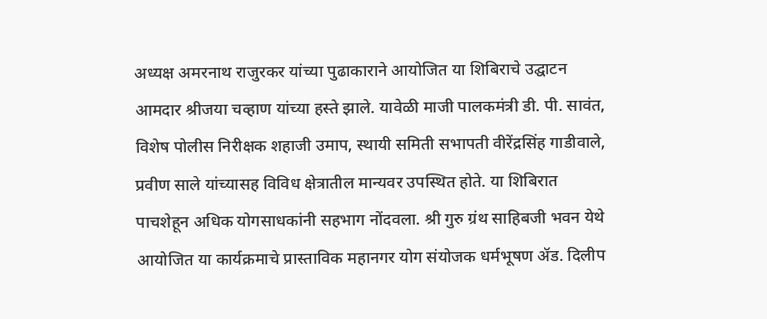अध्यक्ष अमरनाथ राजुरकर यांच्या पुढाकाराने आयोजित या शिबिराचे उद्घाटन आमदार श्रीजया चव्हाण यांच्या हस्ते झाले. यावेळी माजी पालकमंत्री डी. पी. सावंत, विशेष पोलीस निरीक्षक शहाजी उमाप, स्थायी समिती सभापती वीरेंद्रसिंह गाडीवाले, प्रवीण साले यांच्यासह विविध क्षेत्रातील मान्यवर उपस्थित होते. या शिबिरात पाचशेहून अधिक योगसाधकांनी सहभाग नोंदवला. श्री गुरु ग्रंथ साहिबजी भवन येथे आयोजित या कार्यक्रमाचे प्रास्ताविक महानगर योग संयोजक धर्मभूषण ॲड. दिलीप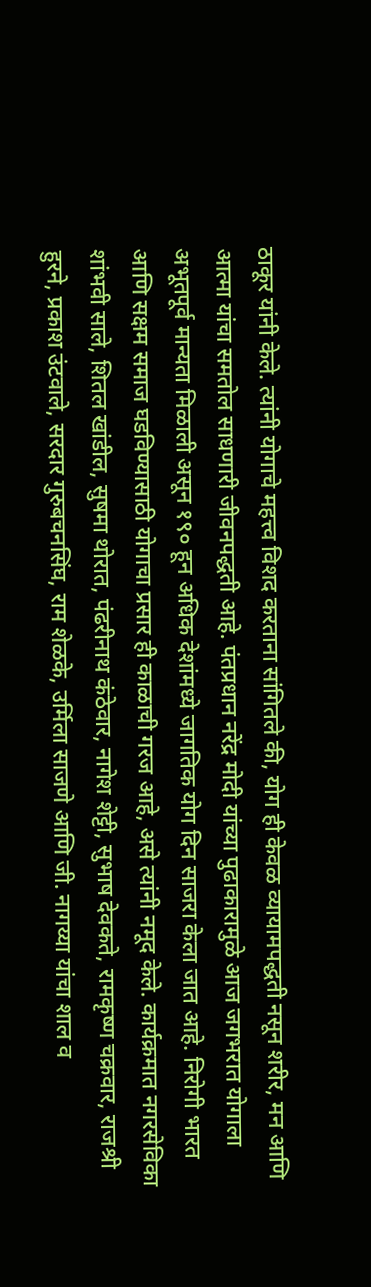ठाकूर यांनी केले. त्यांनी योगाचे महत्त्व विशद करताना सांगितले की, योग ही केवळ व्यायामपद्धती नसून शरीर, मन आणि आत्मा यांचा समतोल साधणारी जीवनपद्धती आहे. पंतप्रधान नरेंद्र मोदी यांच्या पुढाकारामुळे आज जगभरात योगाला अभूतपूर्व मान्यता मिळाली असून १९० हून अधिक देशांमध्ये जागतिक योग दिन साजरा केला जात आहे. निरोगी भारत आणि सक्षम समाज घडविण्यासाठी योगाचा प्रसार ही काळाची गरज आहे, असे त्यांनी नमूद केले. कार्यक्रमात नगरसेविका शांभवी साले, शितल खांडील, सुषमा थोरात, पंढरीनाथ कंठेवार, नागेश शेट्टी, सुभाष देवकते, रामकृष्ण चक्रवार, राजश्री हुरने, प्रकाश उंटवाले, सरदार गुरुबचनसिंघ, राम शेळके, उर्मिला साजणे आणि जी. नागय्या यांचा शाल व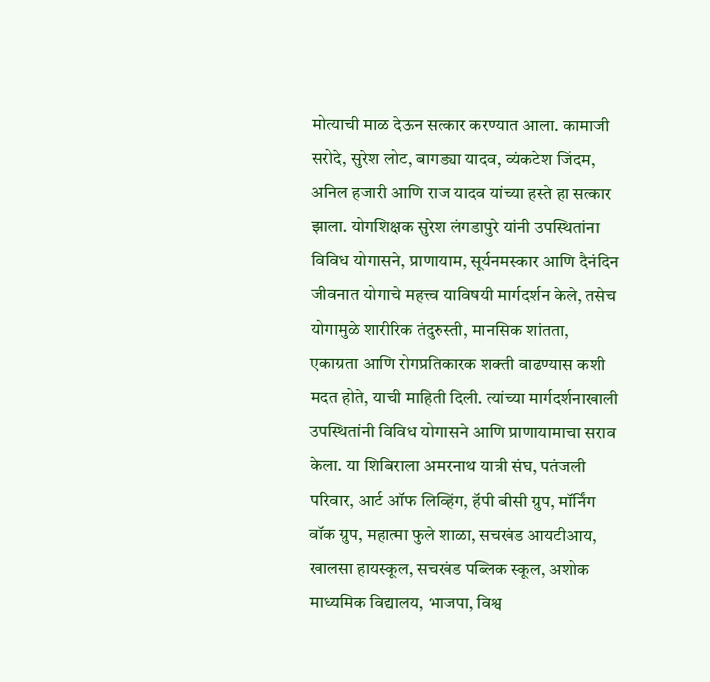मोत्याची माळ देऊन सत्कार करण्यात आला. कामाजी सरोदे, सुरेश लोट, बागड्या यादव, व्यंकटेश जिंदम, अनिल हजारी आणि राज यादव यांच्या हस्ते हा सत्कार झाला. योगशिक्षक सुरेश लंगडापुरे यांनी उपस्थितांना विविध योगासने, प्राणायाम, सूर्यनमस्कार आणि दैनंदिन जीवनात योगाचे महत्त्व याविषयी मार्गदर्शन केले, तसेच योगामुळे शारीरिक तंदुरुस्ती, मानसिक शांतता, एकाग्रता आणि रोगप्रतिकारक शक्ती वाढण्यास कशी मदत होते, याची माहिती दिली. त्यांच्या मार्गदर्शनाखाली उपस्थितांनी विविध योगासने आणि प्राणायामाचा सराव केला. या शिबिराला अमरनाथ यात्री संघ, पतंजली परिवार, आर्ट ऑफ लिव्हिंग, हॅपी बीसी ग्रुप, मॉर्निंग वॉक ग्रुप, महात्मा फुले शाळा, सचखंड आयटीआय, खालसा हायस्कूल, सचखंड पब्लिक स्कूल, अशोक माध्यमिक विद्यालय, भाजपा, विश्व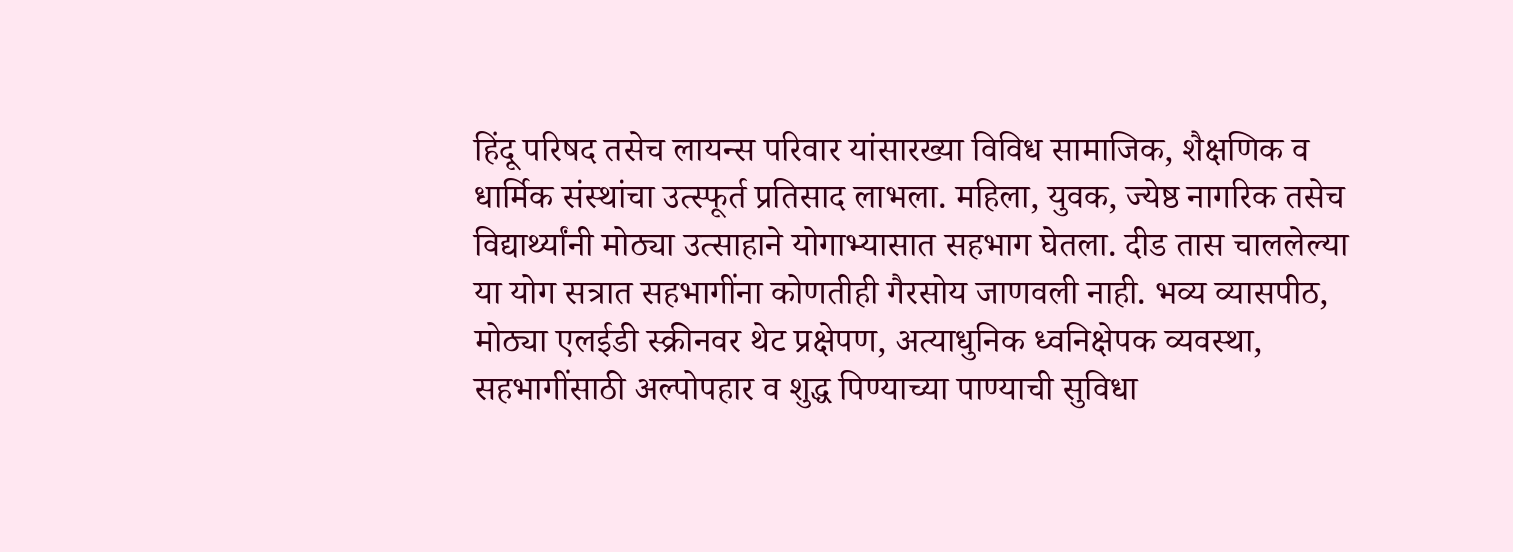हिंदू परिषद तसेच लायन्स परिवार यांसारख्या विविध सामाजिक, शैक्षणिक व धार्मिक संस्थांचा उत्स्फूर्त प्रतिसाद लाभला. महिला, युवक, ज्येष्ठ नागरिक तसेच विद्यार्थ्यांनी मोठ्या उत्साहाने योगाभ्यासात सहभाग घेतला. दीड तास चाललेल्या या योग सत्रात सहभागींना कोणतीही गैरसोय जाणवली नाही. भव्य व्यासपीठ, मोठ्या एलईडी स्क्रीनवर थेट प्रक्षेपण, अत्याधुनिक ध्वनिक्षेपक व्यवस्था, सहभागींसाठी अल्पोपहार व शुद्ध पिण्याच्या पाण्याची सुविधा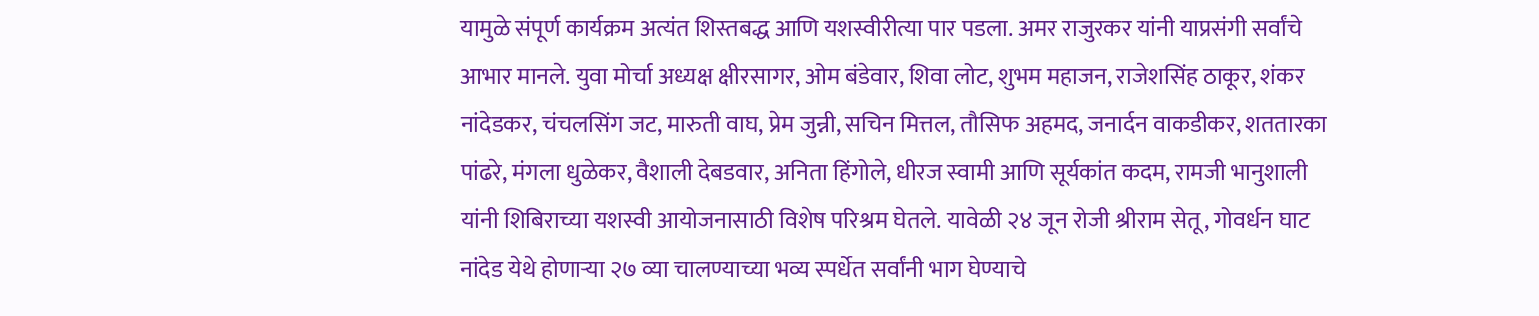यामुळे संपूर्ण कार्यक्रम अत्यंत शिस्तबद्ध आणि यशस्वीरीत्या पार पडला. अमर राजुरकर यांनी याप्रसंगी सर्वांचे आभार मानले. युवा मोर्चा अध्यक्ष क्षीरसागर, ओम बंडेवार, शिवा लोट, शुभम महाजन, राजेशसिंह ठाकूर, शंकर नांदेडकर, चंचलसिंग जट, मारुती वाघ, प्रेम जुन्नी, सचिन मित्तल, तौसिफ अहमद, जनार्दन वाकडीकर, शततारका पांढरे, मंगला धुळेकर, वैशाली देबडवार, अनिता हिंगोले, धीरज स्वामी आणि सूर्यकांत कदम, रामजी भानुशाली यांनी शिबिराच्या यशस्वी आयोजनासाठी विशेष परिश्रम घेतले. यावेळी २४ जून रोजी श्रीराम सेतू, गोवर्धन घाट नांदेड येथे होणाऱ्या २७ व्या चालण्याच्या भव्य स्पर्धेत सर्वांनी भाग घेण्याचे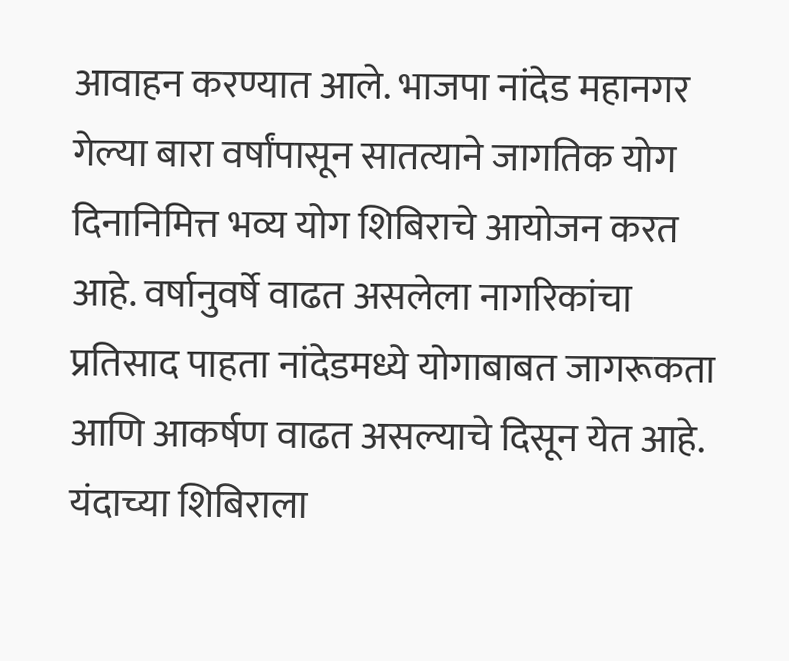आवाहन करण्यात आले. भाजपा नांदेड महानगर गेल्या बारा वर्षांपासून सातत्याने जागतिक योग दिनानिमित्त भव्य योग शिबिराचे आयोजन करत आहे. वर्षानुवर्षे वाढत असलेला नागरिकांचा प्रतिसाद पाहता नांदेडमध्ये योगाबाबत जागरूकता आणि आकर्षण वाढत असल्याचे दिसून येत आहे. यंदाच्या शिबिराला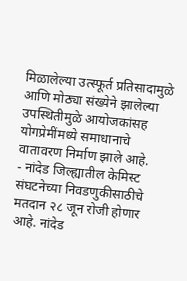मिळालेल्या उत्स्फूर्त प्रतिसादामुळे आणि मोठ्या संख्येने झालेल्या उपस्थितीमुळे आयोजकांसह योगप्रेमींमध्ये समाधानाचे वातावरण निर्माण झाले आहे.
- नांदेड जिल्ह्यातील केमिस्ट संघटनेच्या निवडणुकीसाठीचे मतदान २८ जून रोजी होणार आहे. नांदेड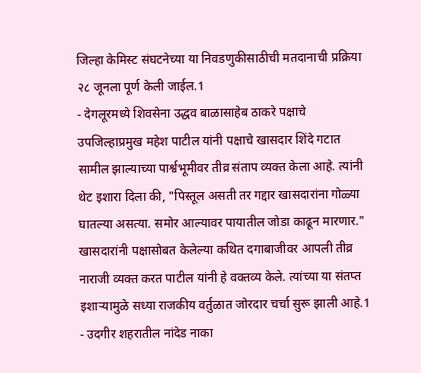जिल्हा केमिस्ट संघटनेच्या या निवडणुकीसाठीची मतदानाची प्रक्रिया २८ जूनला पूर्ण केली जाईल.1
- देगलूरमध्ये शिवसेना उद्धव बाळासाहेब ठाकरे पक्षाचे उपजिल्हाप्रमुख महेश पाटील यांनी पक्षाचे खासदार शिंदे गटात सामील झाल्याच्या पार्श्वभूमीवर तीव्र संताप व्यक्त केला आहे. त्यांनी थेट इशारा दिला की, "पिस्तूल असती तर गद्दार खासदारांना गोळ्या घातल्या असत्या. समोर आल्यावर पायातील जोडा काढून मारणार." खासदारांनी पक्षासोबत केलेल्या कथित दगाबाजीवर आपली तीव्र नाराजी व्यक्त करत पाटील यांनी हे वक्तव्य केले. त्यांच्या या संतप्त इशाऱ्यामुळे सध्या राजकीय वर्तुळात जोरदार चर्चा सुरू झाली आहे.1
- उदगीर शहरातील नांदेड नाका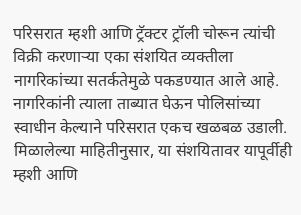परिसरात म्हशी आणि ट्रॅक्टर ट्रॉली चोरून त्यांची विक्री करणाऱ्या एका संशयित व्यक्तीला नागरिकांच्या सतर्कतेमुळे पकडण्यात आले आहे. नागरिकांनी त्याला ताब्यात घेऊन पोलिसांच्या स्वाधीन केल्याने परिसरात एकच खळबळ उडाली. मिळालेल्या माहितीनुसार, या संशयितावर यापूर्वीही म्हशी आणि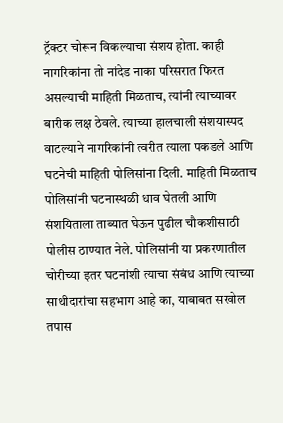ट्रॅक्टर चोरून विकल्याचा संशय होता. काही नागरिकांना तो नांदेड नाका परिसरात फिरत असल्याची माहिती मिळताच, त्यांनी त्याच्यावर बारीक लक्ष ठेवले. त्याच्या हालचाली संशयास्पद वाटल्याने नागरिकांनी त्वरीत त्याला पकडले आणि घटनेची माहिती पोलिसांना दिली. माहिती मिळताच पोलिसांनी घटनास्थळी धाव घेतली आणि संशयिताला ताब्यात घेऊन पुढील चौकशीसाठी पोलीस ठाण्यात नेले. पोलिसांनी या प्रकरणातील चोरीच्या इतर घटनांशी त्याचा संबंध आणि त्याच्या साथीदारांचा सहभाग आहे का, याबाबत सखोल तपास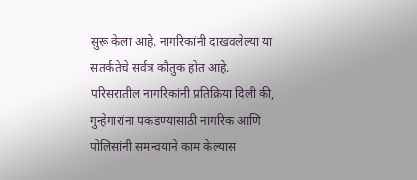सुरू केला आहे. नागरिकांनी दाखवलेल्या या सतर्कतेचे सर्वत्र कौतुक होत आहे. परिसरातील नागरिकांनी प्रतिक्रिया दिली की, गुन्हेगारांना पकडण्यासाठी नागरिक आणि पोलिसांनी समन्वयाने काम केल्यास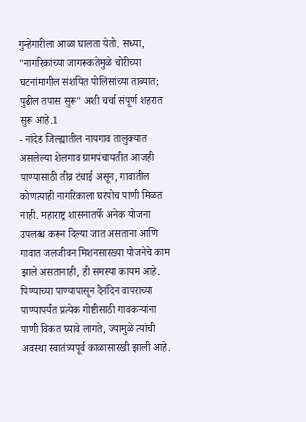गुन्हेगारीला आळा घालता येतो. सध्या, "नागरिकांच्या जागरूकतेमुळे चोरीच्या घटनांमागील संशयित पोलिसांच्या ताब्यात; पुढील तपास सुरू" अशी चर्चा संपूर्ण शहरात सुरू आहे.1
- नांदेड जिल्ह्यातील नायगाव तालुक्यात असलेल्या शेलगाव ग्रामपंचायतीत आजही पाण्यासाठी तीव्र टंचाई असून, गावातील कोणत्याही नागरिकाला घरपोच पाणी मिळत नाही. महाराष्ट्र शासनातर्फे अनेक योजना उपलब्ध करून दिल्या जात असताना आणि गावात जलजीवन मिशनसारख्या योजनेचे काम झाले असतानाही, ही समस्या कायम आहे. पिण्याच्या पाण्यापासून दैनंदिन वापराच्या पाण्यापर्यंत प्रत्येक गोष्टीसाठी गावकऱ्यांना पाणी विकत घ्यावे लागते, ज्यामुळे त्यांची अवस्था स्वातंत्र्यपूर्व काळासारखी झाली आहे.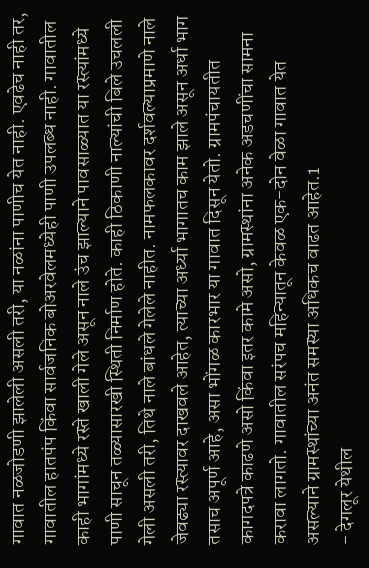गावात नळजोडणी झालेली असली तरी, या नळांना पाणीच येत नाही. एवढेच नाही तर, गावातील हातपंप किंवा सार्वजनिक बोअरवेलमध्येही पाणी उपलब्ध नाही. गावातील काही भागांमध्ये रस्ते खाली गेले असून नाले उंच झाल्याने पावसाळ्यात या रस्त्यांमध्ये पाणी साचून तळ्यासारखी स्थिती निर्माण होते. काही ठिकाणी नाल्यांची बिले उचलली गेली असली तरी, तिथे नाले बांधले गेलेले नाहीत. नामफलकावर दर्शवल्याप्रमाणे नाले जेवढ्या रस्त्यावर दाखवले आहेत, त्याच्या अर्ध्या भागातच काम झाले असून अर्धा भाग तसाच अपूर्ण आहे, असा भोंगळ कारभार या गावात दिसून येतो. ग्रामपंचायतीत कागदपत्रे काढणे असो किंवा इतर कामे असो, ग्रामस्थांना अनेक अडचणींचा सामना करावा लागतो. गावातील सरंपच महिन्यातून केवळ एक-दोन वेळा गावात येत असल्याने ग्रामस्थांच्या अनंत समस्या अधिकच वाढत आहेत.1
- देगलूर येथील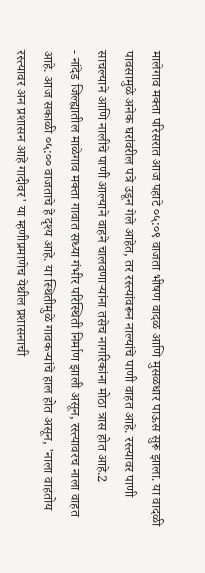मालेगाव मक्ता परिसरात आज पहाटे ०५:०९ वाजता भीषण वादळ आणि मुसळधार पाऊस सुरू झाला. या वादळी पावसामुळे अनेक घरांवरील पत्रे उडून गेले आहेत, तर रस्त्यांवरून नाल्यांचे पाणी वाहत आहे. रस्त्यावर पाणी साचल्याने आणि नालीचे पाणी आल्याने वाहने चालवणाऱ्यांना तसेच नागरिकांना मोठा त्रास होत आहे.2
- नांदेड जिल्ह्यातील माळेगाव मक्ता गावात सध्या गंभीर परिस्थिती निर्माण झाली असून, रस्त्यावरच नाला वाहत आहे. आज सकाळी ०५:०० वाजताचे हे दृश्य आहे. या स्थितीमुळे गावकऱ्यांचे हाल होत असून, 'नाला वाहतोय रस्त्यावर अन प्रशासन आहे गादीवर' या म्हणीप्रमाणेच येथील प्रशासनाची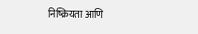निष्क्रियता आणि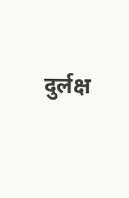दुर्लक्ष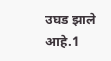उघड झाले आहे.1